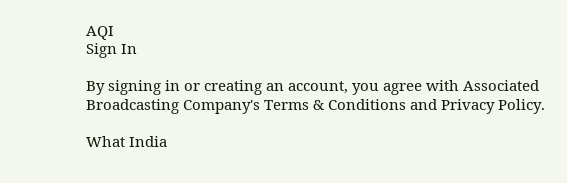AQI
Sign In

By signing in or creating an account, you agree with Associated Broadcasting Company's Terms & Conditions and Privacy Policy.

What India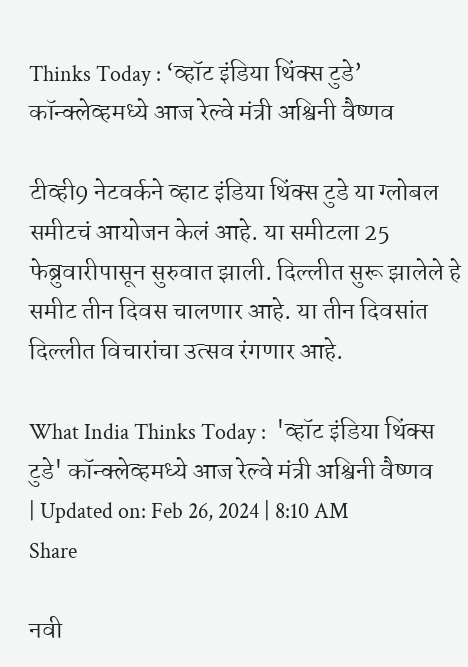Thinks Today : ‘व्हॉट इंडिया थिंक्स टुडे’ कॉन्क्लेव्हमध्ये आज रेल्वे मंत्री अश्विनी वैष्णव

टीव्ही9 नेटवर्कने व्हाट इंडिया थिंक्स टुडे या ग्लोबल समीटचं आयोजन केलं आहे. या समीटला 25 फेब्रुवारीपासून सुरुवात झाली. दिल्लीत सुरू झालेले हे समीट तीन दिवस चालणार आहे. या तीन दिवसांत दिल्लीत विचारांचा उत्सव रंगणार आहे.

What India Thinks Today :  'व्हॉट इंडिया थिंक्स टुडे' कॉन्क्लेव्हमध्ये आज रेल्वे मंत्री अश्विनी वैष्णव
| Updated on: Feb 26, 2024 | 8:10 AM
Share

नवी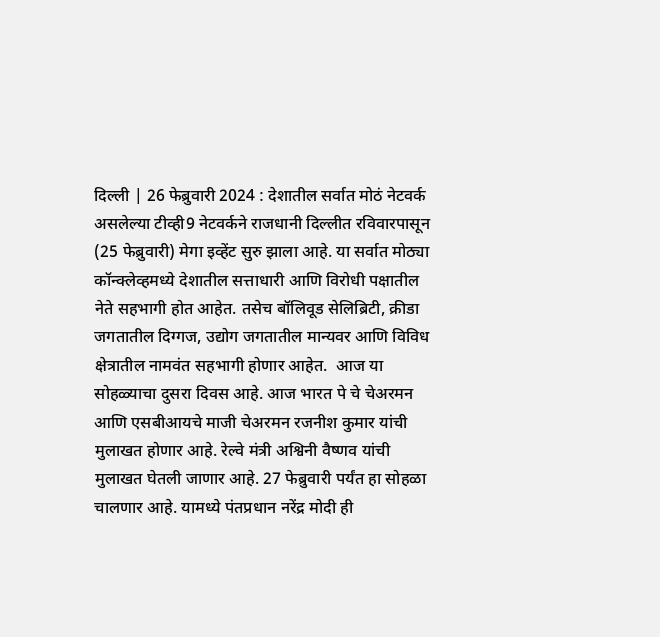दिल्ली | 26 फेब्रुवारी 2024 : देशातील सर्वात मोठं नेटवर्क असलेल्या टीव्ही9 नेटवर्कने राजधानी दिल्लीत रविवारपासून (25 फेब्रुवारी) मेगा इव्हेंट सुरु झाला आहे. या सर्वात मोठ्या कॉन्क्लेव्हमध्ये देशातील सत्ताधारी आणि विरोधी पक्षातील नेते सहभागी होत आहेत. तसेच बॉलिवूड सेलिब्रिटी, क्रीडा जगतातील दिग्गज, उद्योग जगतातील मान्यवर आणि विविध क्षेत्रातील नामवंत सहभागी होणार आहेत.  आज या सोहळ्याचा दुसरा दिवस आहे. आज भारत पे चे चेअरमन आणि एसबीआयचे माजी चेअरमन रजनीश कुमार यांची मुलाखत होणार आहे. रेल्वे मंत्री अश्विनी वैष्णव यांची मुलाखत घेतली जाणार आहे. 27 फेब्रुवारी पर्यंत हा सोहळा चालणार आहे. यामध्ये पंतप्रधान नरेंद्र मोदी ही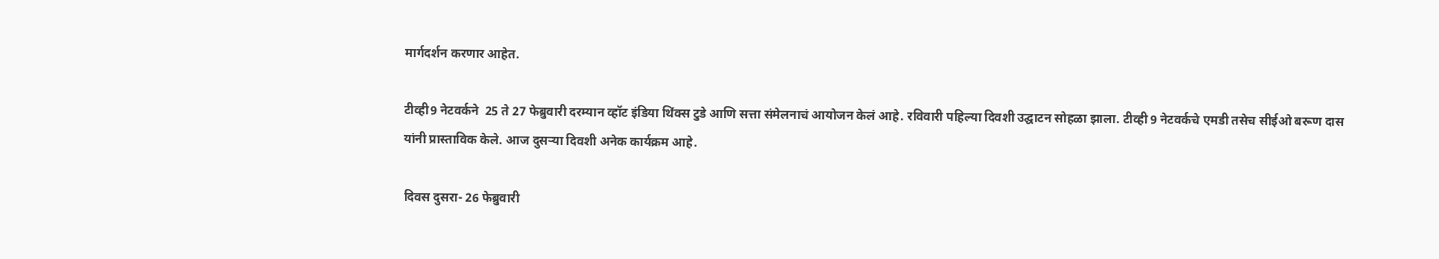मार्गदर्शन करणार आहेत.

टीव्ही9 नेटवर्कने  25 ते 27 फेब्रुवारी दरम्यान व्हॉट इंडिया थिंक्स टुडे आणि सत्ता संमेलनाचं आयोजन केलं आहे. रविवारी पहिल्या दिवशी उद्घाटन सोहळा झाला. टीव्ही 9 नेटवर्कचे एमडी तसेच सीईओ बरूण दास यांनी प्रास्ताविक केले. आज दुसऱ्या दिवशी अनेक कार्यक्रम आहे.

दिवस दुसरा- 26 फेब्रुवारी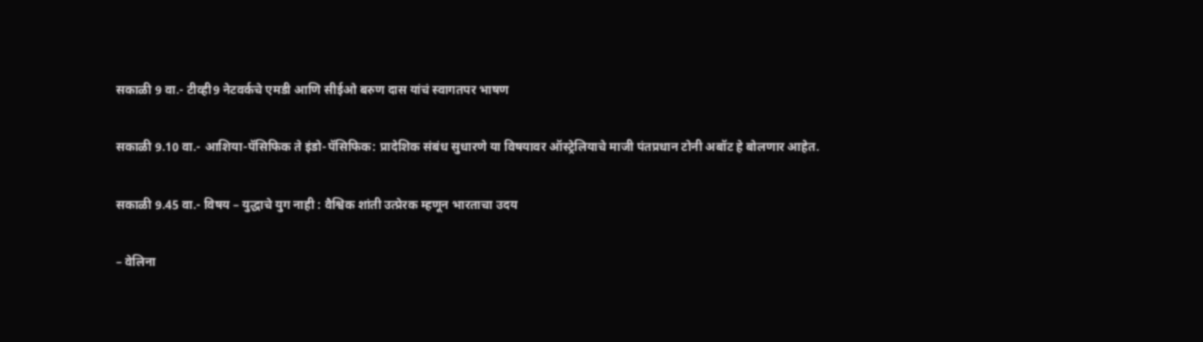सकाळी 9 वा.- टीव्ही9 नेटवर्कचे एमडी आणि सीईओ बरुण दास यांचं स्वागतपर भाषण

सकाळी 9.10 वा.- आशिया-पॅसिफिक ते इंडो-पॅसिफिक: प्रादेशिक संबंध सुधारणे या विषयावर ऑस्ट्रेलियाचे माजी पंतप्रधान टोनी अबॉट हे बोलणार आहेत.

सकाळी 9.45 वा.- विषय – युद्धाचे युग नाही : वैश्विक शांती उत्प्रेरक म्हणून भारताचा उदय

– वेलिना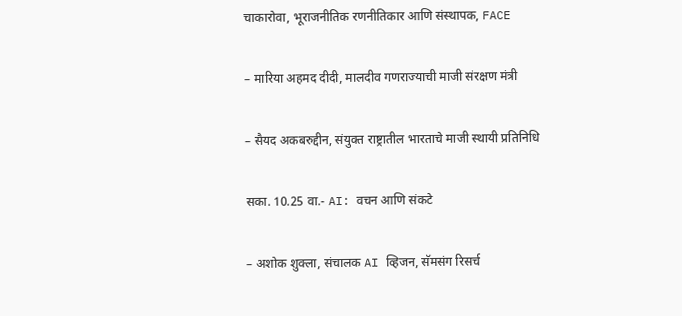चाकारोवा, भूराजनीतिक रणनीतिकार आणि संस्थापक, FACE

– मारिया अहमद दीदी, मालदीव गणराज्याची माजी संरक्षण मंत्री

– सैयद अकबरुद्दीन, संयुक्त राष्ट्रातील भारताचे माजी स्थायी प्रतिनिधि

सका. 10.25 वा.- AI: वचन आणि संकटे

– अशोक शुक्ला, संचालक AI व्हिजन, सॅमसंग रिसर्च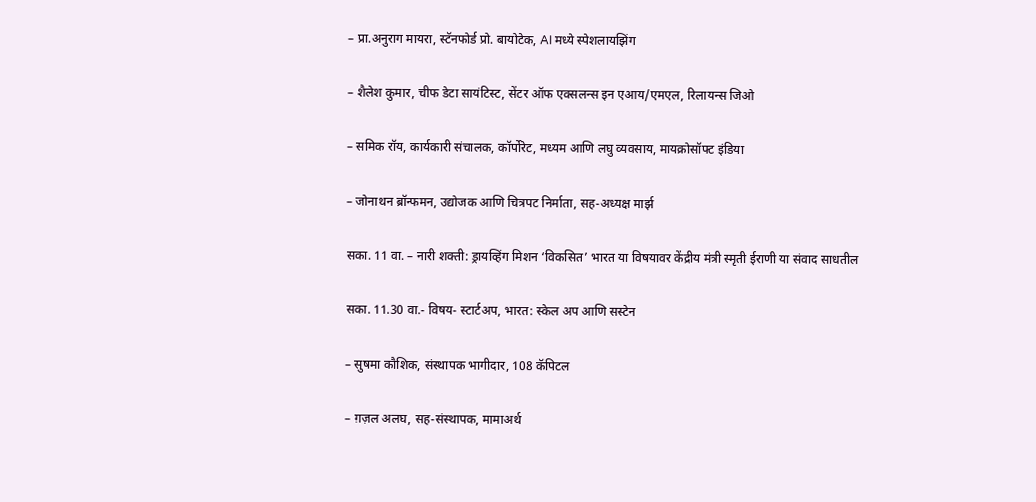– प्रा.अनुराग मायरा, स्टॅनफोर्ड प्रो. बायोटेक, AI मध्ये स्पेशलायझिंग

– शैलेश कुमार, चीफ डेटा सायंटिस्ट, सेंटर ऑफ एक्सलन्स इन एआय/एमएल, रिलायन्स जिओ

– समिक रॉय, कार्यकारी संचालक, कॉर्पोरेट, मध्यम आणि लघु व्यवसाय, मायक्रोसॉफ्ट इंडिया

– जोनाथन ब्रॉन्फमन, उद्योजक आणि चित्रपट निर्माता, सह-अध्यक्ष मार्झ

सका. 11 वा. – नारी शक्ती: ड्रायव्हिंग मिशन ‘विकसित’ भारत या विषयावर केंद्रीय मंत्री स्मृती ईराणी या संवाद साधतील

सका. 11.30 वा.- विषय- स्टार्टअप, भारत: स्केल अप आणि सस्टेन

– सुषमा कौशिक, संस्थापक भागीदार, 108 कॅपिटल

– ग़ज़ल अलघ, सह-संस्थापक, मामाअर्थ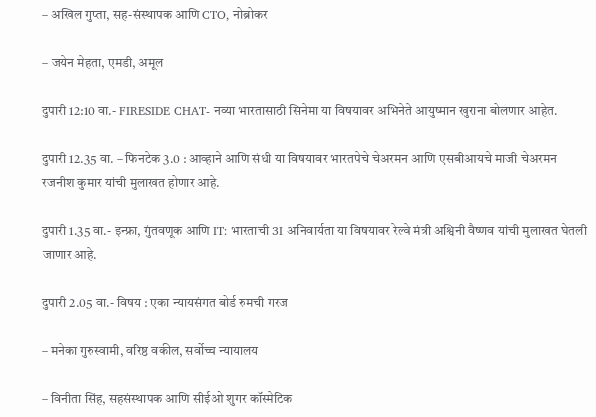– अखिल गुप्ता, सह-संस्थापक आणि CTO, नोब्रोकर

– जयेन मेहता, एमडी, अमूल

दुपारी 12:10 वा.- FIRESIDE CHAT- नव्या भारतासाठी सिनेमा या विषयावर अभिनेते आयुष्मान खुराना बोलणार आहेत.

दुपारी 12.35 वा. – फिनटेक 3.0 : आव्हाने आणि संधी या विषयावर भारतपेचे चेअरमन आणि एसबीआयचे माजी चेअरमन रजनीश कुमार यांची मुलाखत होणार आहे.

दुपारी 1.35 वा.- इन्फ्रा, गुंतवणूक आणि IT: भारताची 3I अनिवार्यता या विषयावर रेल्वे मंत्री अश्विनी वैष्णव यांची मुलाखत घेतली जाणार आहे.

दुपारी 2.05 वा.- विषय : एका न्यायसंगत बोर्ड रुमची गरज

– मनेका गुरुस्वामी, वरिष्ठ वकील, सर्वोच्च न्यायालय

– विनीता सिंह, सहसंस्थापक आणि सीईओ शुगर कॉस्मेटिक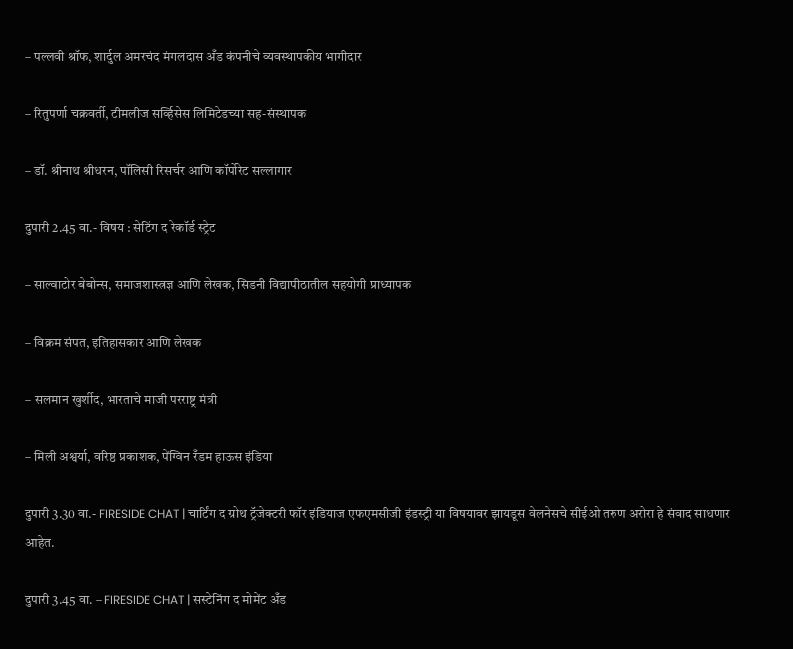– पल्लवी श्रॉफ, शार्दुल अमरचंद मंगलदास अँड कंपनीचे व्यवस्थापकीय भागीदार

– रितुपर्णा चक्रवर्ती, टीमलीज सर्व्हिसेस लिमिटेडच्या सह-संस्थापक

– डॉ. श्रीनाथ श्रीधरन, पॉलिसी रिसर्चर आणि कॉर्पोरेट सल्लागार

दुपारी 2.45 वा.- विषय : सेटिंग द रेकॉर्ड स्ट्रेट

– साल्वाटोर बेबोन्स, समाजशास्त्रज्ञ आणि लेखक, सिडनी विद्यापीठातील सहयोगी प्राध्यापक

– विक्रम संपत, इतिहासकार आणि लेखक

– सलमान खुर्शीद, भारताचे माजी परराष्ट्र मंत्री

– मिली अश्वर्या, वरिष्ठ प्रकाशक, पेंग्विन रँडम हाऊस इंडिया

दुपारी 3.30 वा.- FIRESIDE CHAT | चार्टिंग द ग्रोथ ट्रॅजेक्टरी फॉर इंडियाज एफएमसीजी इंडस्ट्री या विषयावर झायडूस वेलनेसचे सीईओ तरुण अरोरा हे संवाद साधणार आहेत.

दुपारी 3.45 वा. – FIRESIDE CHAT | सस्टेनिंग द मोमेंट अँड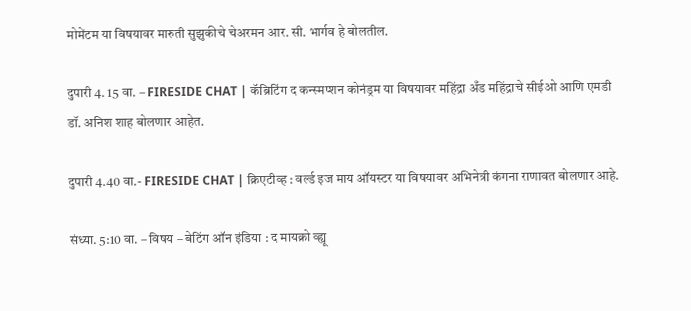मोमेंटम या विषयावर मारुती सुझुकीचे चेअरमन आर. सी. भार्गव हे बोलतील.

दुपारी 4. 15 वा. – FIRESIDE CHAT | कॅब्रिटिंग द कन्स्मप्शन कोनंड्रम या विषयावर महिंद्रा अँड महिंद्राचे सीईओ आणि एमडी डॉ. अनिश शाह बोलणार आहेत.

दुपारी 4.40 वा.- FIRESIDE CHAT | क्रिएटीव्ह : वर्ल्ड इज माय ऑयस्टर या विषयावर अभिनेत्री कंगना राणावत बोलणार आहे.

संध्या. 5:10 वा. – विषय – बेटिंग ऑन इंडिया : द मायक्रो व्ह्यू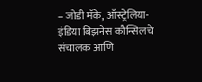– जोडी मॅके, ऑस्ट्रेलिया-इंडिया बिझनेस कौन्सिलचे संचालक आणि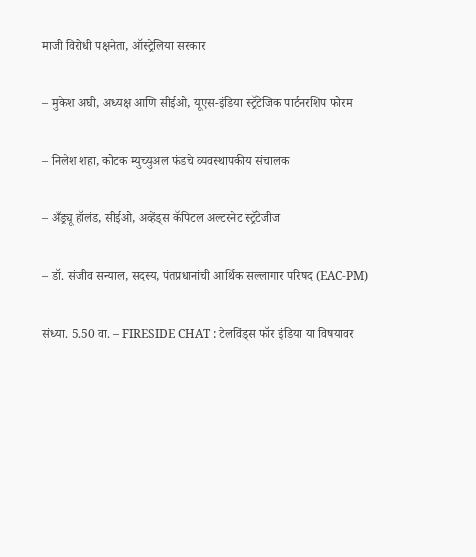माजी विरोधी पक्षनेता, ऑस्ट्रेलिया सरकार

– मुकेश अघी, अध्यक्ष आणि सीईओ, यूएस-इंडिया स्ट्रॅटेजिक पार्टनरशिप फोरम

– निलेश शहा, कोटक म्युच्युअल फंडचे व्यवस्थापकीय संचालक

– अँड्र्यू हॉलंड, सीईओ, अव्हेंड्स कॅपिटल अल्टरनेट स्ट्रॅटेजीज

– डॉ. संजीव सन्याल, सदस्य, पंतप्रधानांची आर्थिक सल्लागार परिषद (EAC-PM)

संध्या. 5.50 वा. – FIRESIDE CHAT : टेलविंड्स फॉर इंडिया या विषयावर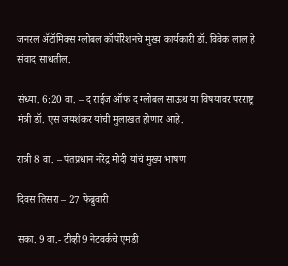जनरल ॲटॉमिक्स ग्लोबल कॉर्पोरेशनचे मुख्य कार्यकारी डॉ. विवेक लाल हे संवाद साधतील.

संध्या. 6:20 वा. – द राईज ऑफ द ग्लोबल साऊथ या विषयावर परराष्ट्र मंत्री डॉ. एस जयशंकर यांची मुलाखत होणार आहे.

रात्री 8 वा. – पंतप्रधान नरेंद्र मोदी यांचं मुख्य भाषण

दिवस तिसरा – 27 फेब्रुवारी

सका. 9 वा.- टीव्ही9 नेटवर्कचे एमडी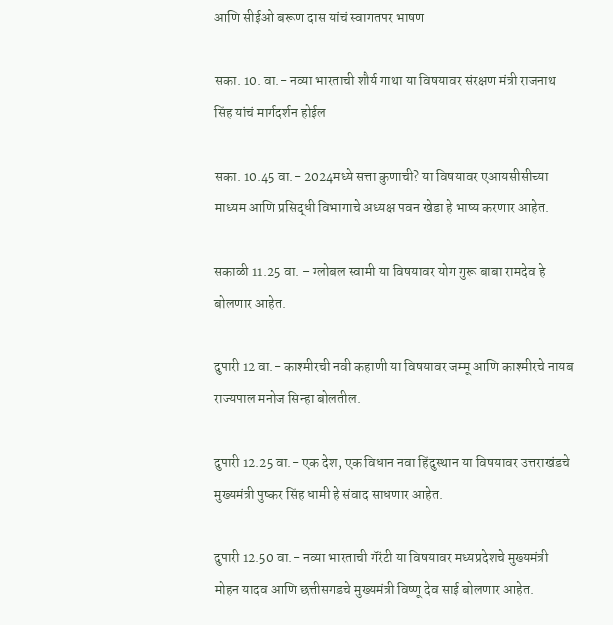आणि सीईओ बरूण दास यांचं स्वागतपर भाषण

सका. 10. वा.- नव्या भारताची शौर्य गाथा या विषयावर संरक्षण मंत्री राजनाथ सिंह यांचं मार्गदर्शन होईल

सका. 10.45 वा.- 2024मध्ये सत्ता कुणाची? या विषयावर एआयसीसीच्या माध्यम आणि प्रसिद्धी विभागाचे अध्यक्ष पवन खेडा हे भाष्य करणार आहेत.

सकाळी 11.25 वा. – ग्लोबल स्वामी या विषयावर योग गुरू बाबा रामदेव हे बोलणार आहेत.

दुपारी 12 वा.- काश्मीरची नवी कहाणी या विषयावर जम्मू आणि काश्मीरचे नायब राज्यपाल मनोज सिन्हा बोलतील.

दुपारी 12.25 वा.- एक देश, एक विधान नवा हिंदुस्थान या विषयावर उत्तराखंडचे मुख्यमंत्री पुष्कर सिंह धामी हे संवाद साधणार आहेत.

दुपारी 12.50 वा.- नव्या भारताची गॅरंटी या विषयावर मध्यप्रदेशचे मुख्यमंत्री मोहन यादव आणि छत्तीसगडचे मुख्यमंत्री विष्णू देव साई बोलणार आहेत.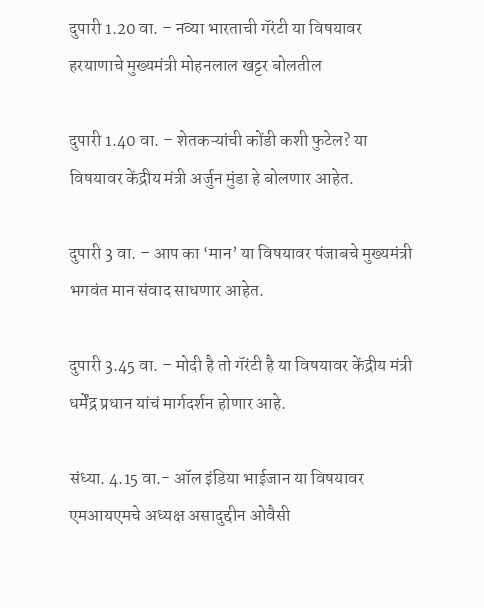दुपारी 1.20 वा. – नव्या भारताची गॅरंटी या विषयावर हरयाणाचे मुख्यमंत्री मोहनलाल खट्टर बोलतील

दुपारी 1.40 वा. – शेतकऱ्यांची कोंडी कशी फुटेल? या विषयावर केंद्रीय मंत्री अर्जुन मुंडा हे बोलणार आहेत.

दुपारी 3 वा. – आप का ‘मान’ या विषयावर पंजाबचे मुख्यमंत्री भगवंत मान संवाद साधणार आहेत.

दुपारी 3.45 वा. – मोदी है तो गॅरंटी है या विषयावर केंद्रीय मंत्री धर्मेंद्र प्रधान यांचं मार्गदर्शन होणार आहे.

संध्या. 4.15 वा.- ऑल इंडिया भाईजान या विषयावर एमआयएमचे अध्यक्ष असादुद्दीन ओवैसी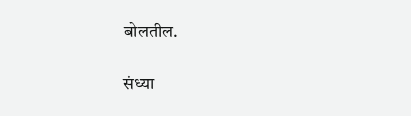बोलतील.

संध्या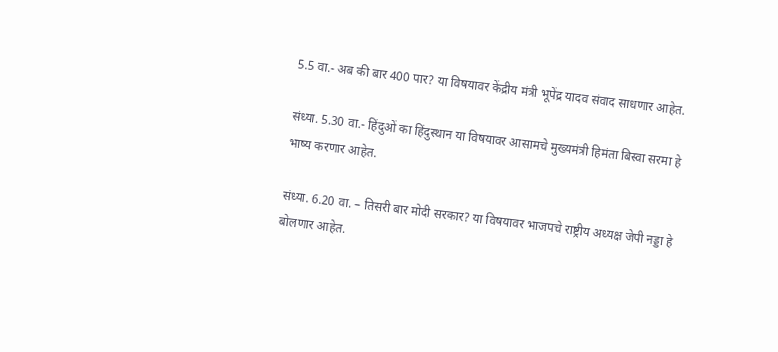5.5 वा.- अब की बार 400 पार? या विषयावर केंद्रीय मंत्री भूपेंद्र यादव संवाद साधणार आहेत.

संध्या. 5.30 वा.- हिंदुओं का हिंदुस्थान या विषयावर आसामचे मुख्यमंत्री हिमंता बिस्वा सरमा हे भाष्य करणार आहेत.

संध्या. 6.20 वा. – तिसरी बार मोदी सरकार? या विषयावर भाजपचे राष्ट्रीय अध्यक्ष जेपी नड्डा हे बोलणार आहेत.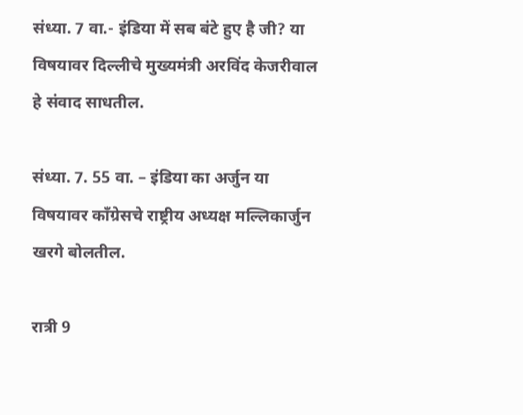संध्या. 7 वा.- इंडिया में सब बंटे हुए है जी? या विषयावर दिल्लीचे मुख्यमंत्री अरविंद केजरीवाल हे संवाद साधतील.

संध्या. 7. 55 वा. – इंडिया का अर्जुन या विषयावर काँग्रेसचे राष्ट्रीय अध्यक्ष मल्लिकार्जुन खरगे बोलतील.

रात्री 9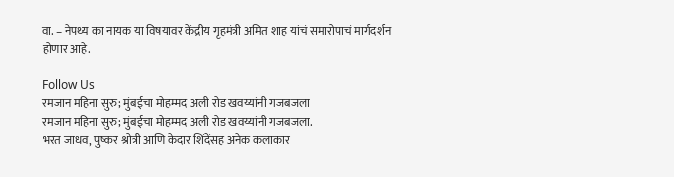वा. – नेपथ्य का नायक या विषयावर केंद्रीय गृहमंत्री अमित शाह यांचं समारोपाचं मार्गदर्शन होणार आहे.

Follow Us
रमजान महिना सुरु; मुंबईचा मोहम्मद अली रोड खवय्यांनी गजबजला
रमजान महिना सुरु; मुंबईचा मोहम्मद अली रोड खवय्यांनी गजबजला.
भरत जाधव, पुष्कर श्रोत्री आणि केदार शिंदेंसह अनेक कलाकार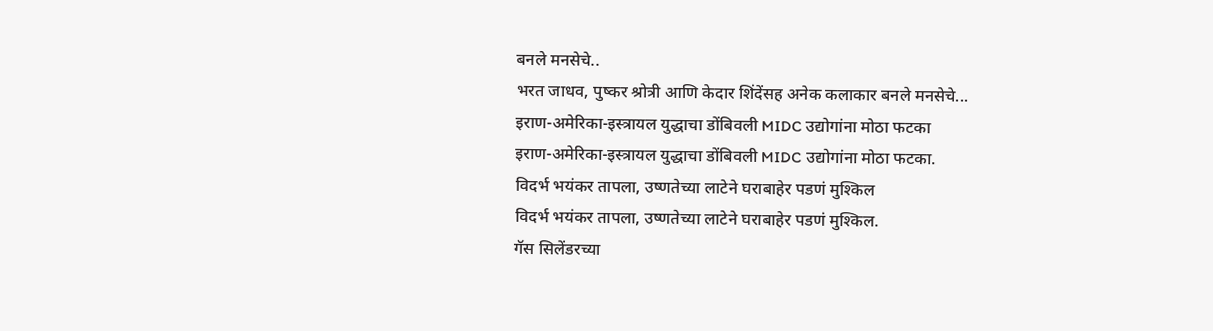बनले मनसेचे..
भरत जाधव, पुष्कर श्रोत्री आणि केदार शिंदेंसह अनेक कलाकार बनले मनसेचे...
इराण-अमेरिका-इस्त्रायल युद्धाचा डोंबिवली MIDC उद्योगांना मोठा फटका
इराण-अमेरिका-इस्त्रायल युद्धाचा डोंबिवली MIDC उद्योगांना मोठा फटका.
विदर्भ भयंकर तापला, उष्णतेच्या लाटेने घराबाहेर पडणं मुश्किल
विदर्भ भयंकर तापला, उष्णतेच्या लाटेने घराबाहेर पडणं मुश्किल.
गॅस सिलेंडरच्या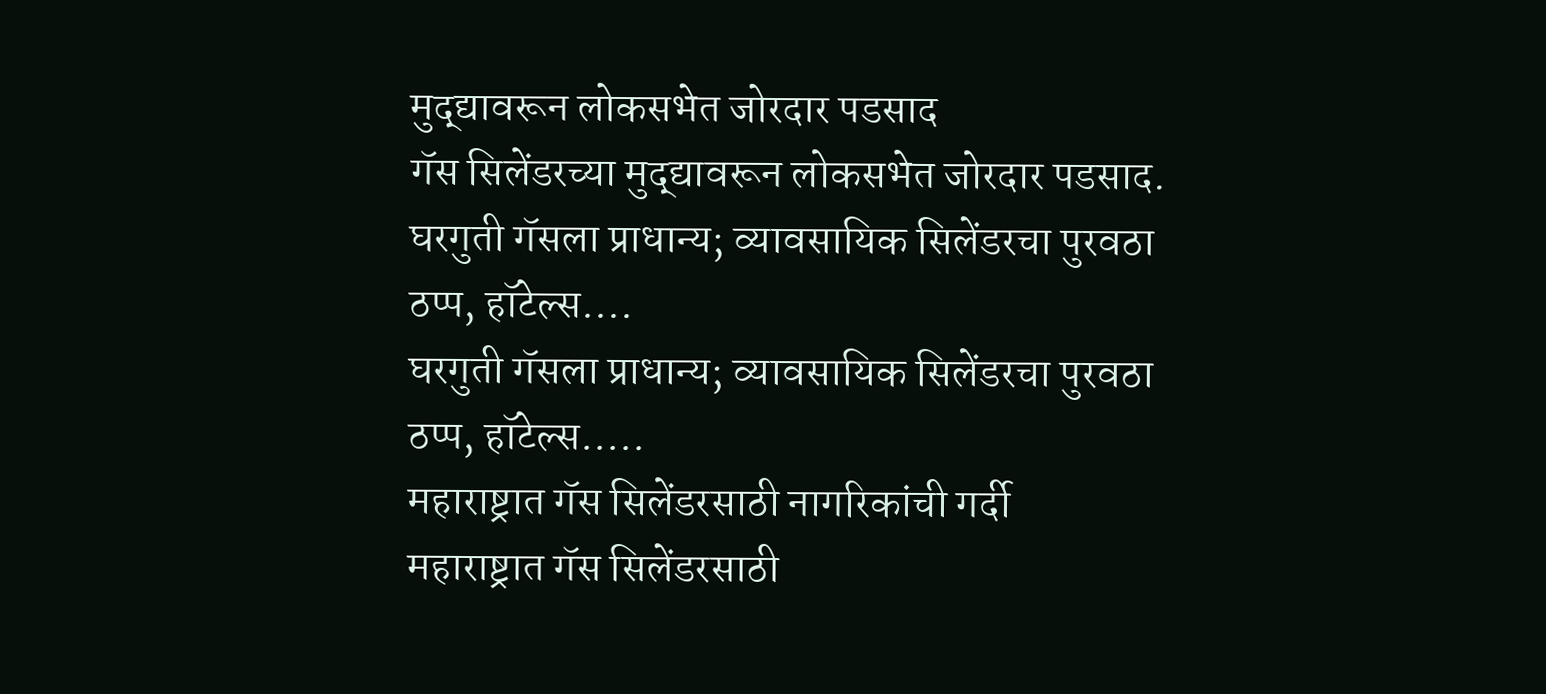मुद्द्यावरून लोकसभेत जोरदार पडसाद
गॅस सिलेंडरच्या मुद्द्यावरून लोकसभेत जोरदार पडसाद.
घरगुती गॅसला प्राधान्य; व्यावसायिक सिलेंडरचा पुरवठा ठप्प, हॉटेल्स....
घरगुती गॅसला प्राधान्य; व्यावसायिक सिलेंडरचा पुरवठा ठप्प, हॉटेल्स.....
महाराष्ट्रात गॅस सिलेंडरसाठी नागरिकांची गर्दी
महाराष्ट्रात गॅस सिलेंडरसाठी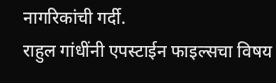नागरिकांची गर्दी.
राहुल गांधींनी एपस्टाईन फाइल्सचा विषय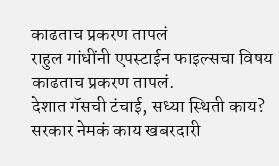काढताच प्रकरण तापलं
राहुल गांधींनी एपस्टाईन फाइल्सचा विषय काढताच प्रकरण तापलं.
देशात गॅसची टंचाई, सध्या स्थिती काय? सरकार नेमकं काय खबरदारी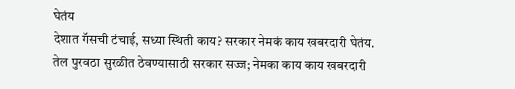घेतंय
देशात गॅसची टंचाई, सध्या स्थिती काय? सरकार नेमकं काय खबरदारी घेतंय.
तेल पुरवठा सुरळीत ठेवण्यासाठी सरकार सज्ज; नेमका काय काय खबरदारी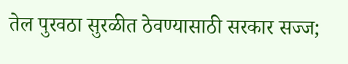तेल पुरवठा सुरळीत ठेवण्यासाठी सरकार सज्ज;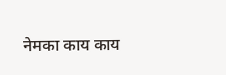नेमका काय काय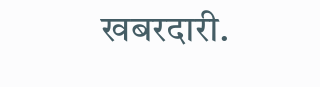खबरदारी.